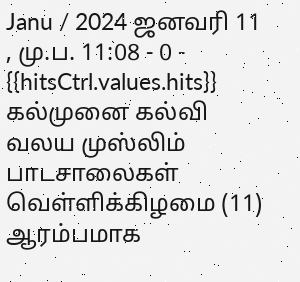Janu / 2024 ஜனவரி 11 , மு.ப. 11:08 - 0 - {{hitsCtrl.values.hits}}
கல்முனை கல்வி வலய முஸ்லிம் பாடசாலைகள் வெள்ளிக்கிழமை (11) ஆரம்பமாக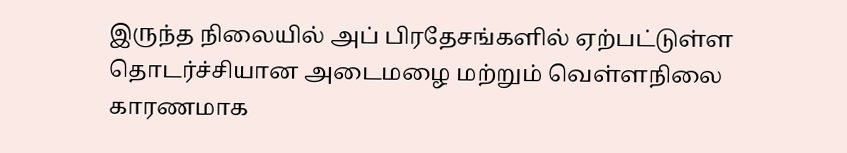இருந்த நிலையில் அப் பிரதேசங்களில் ஏற்பட்டுள்ள தொடர்ச்சியான அடைமழை மற்றும் வெள்ளநிலை காரணமாக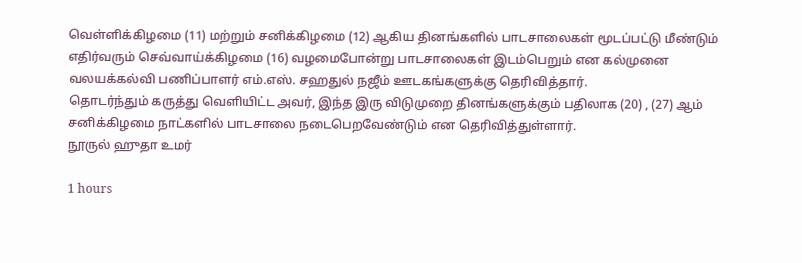வெள்ளிக்கிழமை (11) மற்றும் சனிக்கிழமை (12) ஆகிய தினங்களில் பாடசாலைகள் மூடப்பட்டு மீண்டும் எதிர்வரும் செவ்வாய்க்கிழமை (16) வழமைபோன்று பாடசாலைகள் இடம்பெறும் என கல்முனை வலயக்கல்வி பணிப்பாளர் எம்.எஸ். சஹதுல் நஜீம் ஊடகங்களுக்கு தெரிவித்தார்.
தொடர்ந்தும் கருத்து வெளியிட்ட அவர், இந்த இரு விடுமுறை தினங்களுக்கும் பதிலாக (20) , (27) ஆம் சனிக்கிழமை நாட்களில் பாடசாலை நடைபெறவேண்டும் என தெரிவித்துள்ளார்.
நூருல் ஹுதா உமர்

1 hours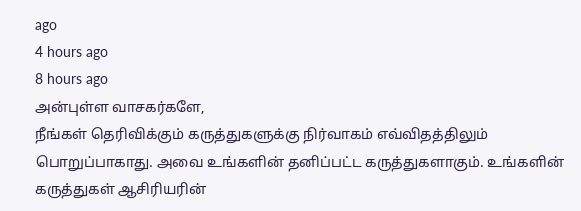ago
4 hours ago
8 hours ago
அன்புள்ள வாசகர்களே,
நீங்கள் தெரிவிக்கும் கருத்துகளுக்கு நிர்வாகம் எவ்விதத்திலும் பொறுப்பாகாது. அவை உங்களின் தனிப்பட்ட கருத்துகளாகும். உங்களின் கருத்துகள் ஆசிரியரின்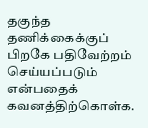தகுந்த தணிக்கைக்குப் பிறகே பதிவேற்றம் செய்யப்படும் என்பதைக் கவனத்திற்கொள்க.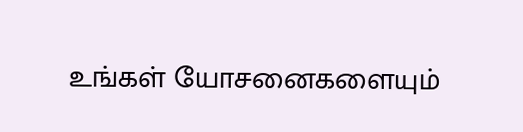உங்கள் யோசனைகளையும்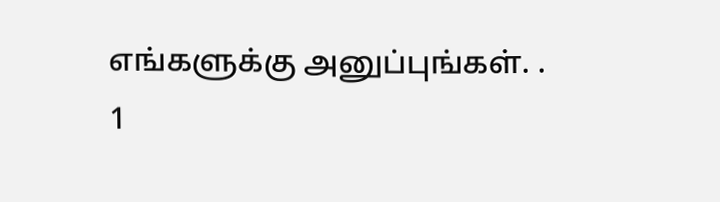எங்களுக்கு அனுப்புங்கள். .
1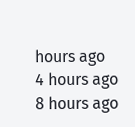hours ago
4 hours ago
8 hours ago